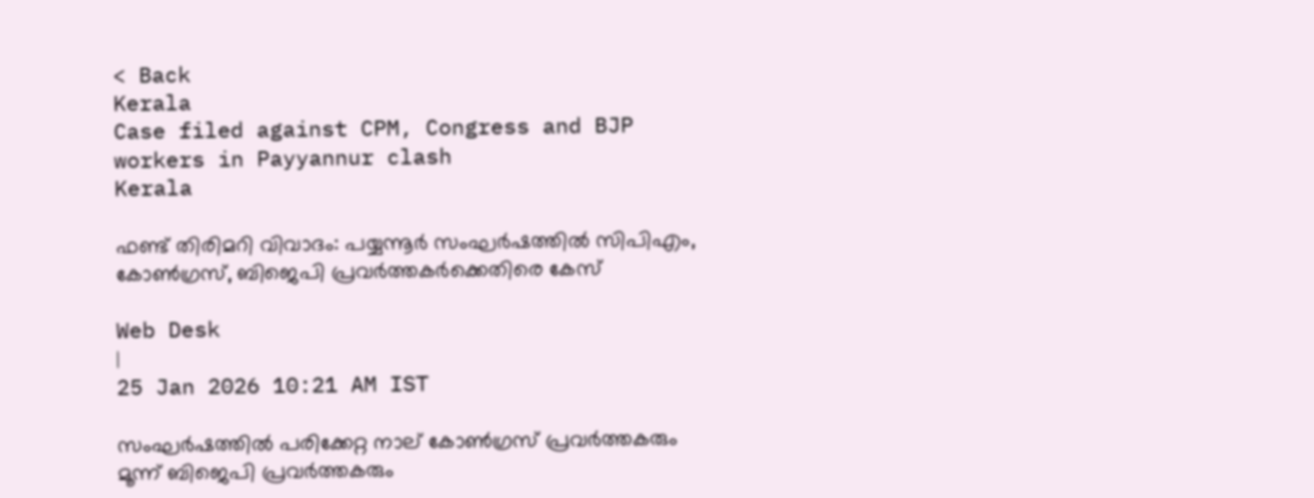< Back
Kerala
Case filed against CPM, Congress and BJP workers in Payyannur clash
Kerala

ഫണ്ട് തിരിമറി വിവാദം: പയ്യന്നൂർ സംഘർഷത്തിൽ സിപിഎം, കോൺഗ്രസ്, ബിജെപി പ്രവർത്തകർക്കെതിരെ കേസ്

Web Desk
|
25 Jan 2026 10:21 AM IST

സംഘർഷത്തിൽ പരിക്കേറ്റ നാല് കോൺഗ്രസ് പ്രവർത്തകരും മൂന്ന് ബിജെപി പ്രവർത്തകരും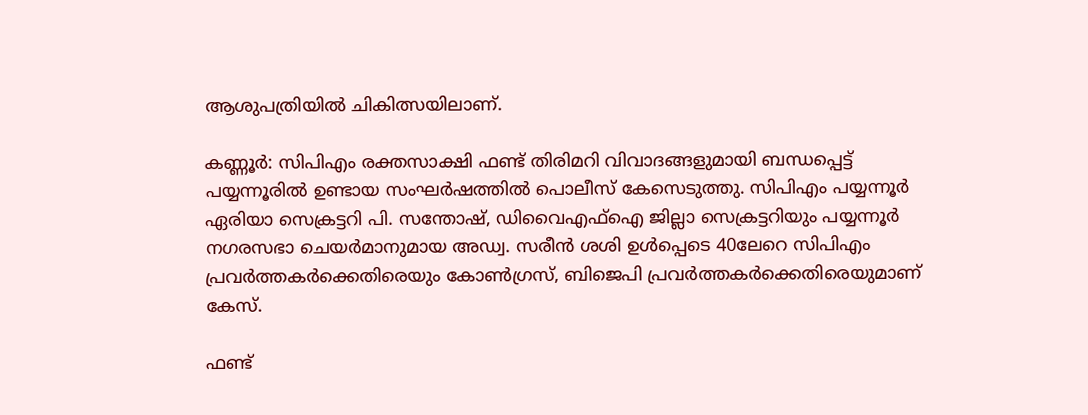ആശുപത്രിയിൽ ചികിത്സയിലാണ്.

കണ്ണൂർ: സിപിഎം രക്തസാക്ഷി ഫണ്ട് തിരിമറി വിവാദങ്ങളുമായി ബന്ധപ്പെട്ട് പയ്യന്നൂരിൽ ഉണ്ടായ സംഘർഷത്തിൽ പൊലീസ് കേസെടുത്തു. സിപിഎം പയ്യന്നൂർ ഏരിയാ സെക്രട്ടറി പി. സന്തോഷ്, ഡിവൈഎഫ്‌ഐ ജില്ലാ സെക്രട്ടറിയും പയ്യന്നൂർ നഗരസഭാ ചെയർമാനുമായ അഡ്വ. സരീൻ ശശി ഉൾപ്പെടെ 40ലേറെ സിപിഎം പ്രവർത്തകർക്കെതിരെയും കോൺഗ്രസ്, ബിജെപി പ്രവർത്തകർക്കെതിരെയുമാണ് കേസ്.

ഫണ്ട്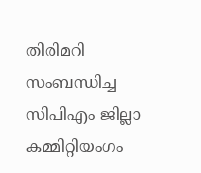തിരിമറി സംബന്ധിച്ച സിപിഎം ജില്ലാ കമ്മിറ്റിയംഗം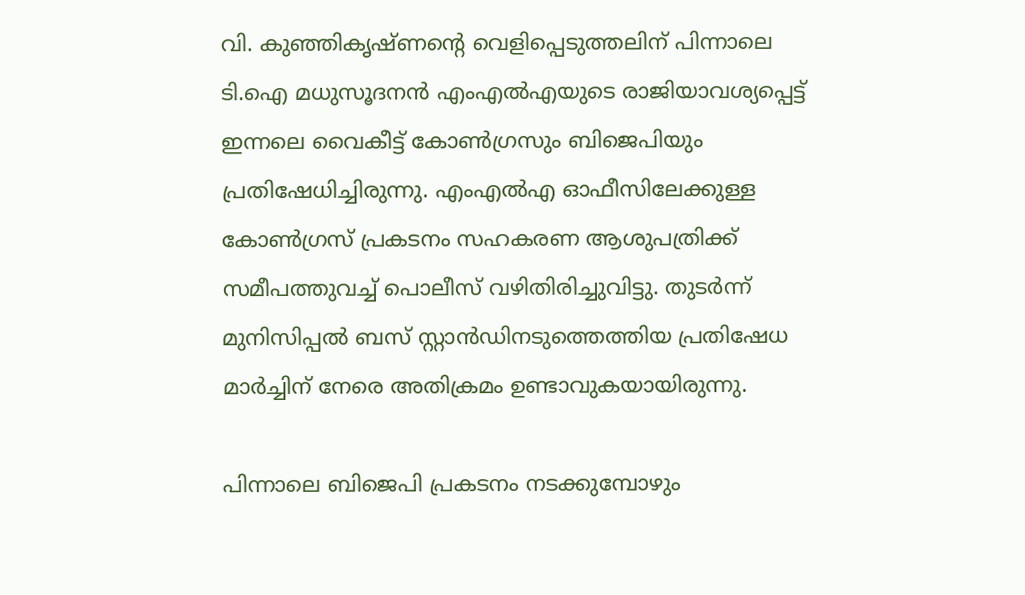വി. കുഞ്ഞികൃഷ്ണന്റെ വെളിപ്പെടുത്തലിന് പിന്നാലെ ടി.ഐ മധുസൂദനൻ എംഎൽഎയുടെ രാജിയാവശ്യപ്പെട്ട് ഇന്നലെ വൈകീട്ട് കോൺഗ്രസും ബിജെപിയും പ്രതിഷേധിച്ചിരുന്നു. എംഎൽഎ ഓഫീസിലേക്കുള്ള കോൺഗ്രസ് പ്രകടനം സഹകരണ ആശുപത്രിക്ക് സമീപത്തുവച്ച് പൊലീസ് വഴിതിരിച്ചുവിട്ടു. തുടർന്ന് മുനിസിപ്പൽ ബസ് സ്റ്റാൻഡിനടുത്തെത്തിയ പ്രതിഷേധ മാർച്ചിന് നേരെ അതിക്രമം ഉണ്ടാവുകയായിരുന്നു.

പിന്നാലെ ബിജെപി പ്രകടനം നടക്കുമ്പോഴും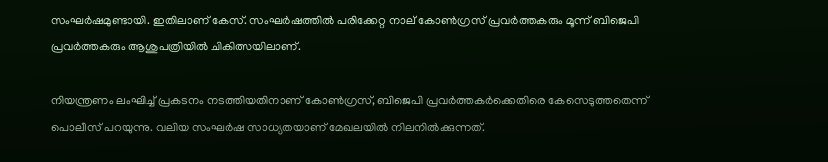സംഘർഷമുണ്ടായി. ഇതിലാണ് കേസ്. സംഘർഷത്തിൽ പരിക്കേറ്റ നാല് കോൺഗ്രസ് പ്രവർത്തകരും മൂന്ന് ബിജെപി പ്രവർത്തകരും ആശുപത്രിയിൽ ചികിത്സയിലാണ്.

നിയന്ത്രണം ലംഘിച്ച് പ്രകടനം നടത്തിയതിനാണ് കോൺഗ്രസ്, ബിജെപി പ്രവർത്തകർക്കെതിരെ കേസെടുത്തതെന്ന് പൊലീസ് പറയുന്നു. വലിയ സംഘർഷ സാധ്യതയാണ് മേഖലയിൽ നിലനിൽക്കുന്നത്.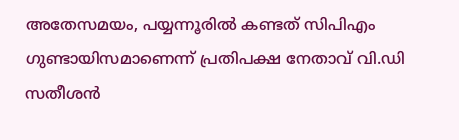അതേസമയം, പയ്യന്നൂരിൽ കണ്ടത് സിപിഎം ഗുണ്ടായിസമാണെന്ന് പ്രതിപക്ഷ നേതാവ് വി.ഡി സതീശൻ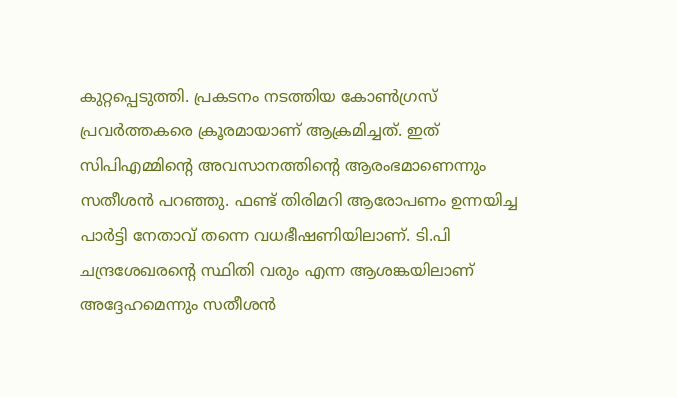കുറ്റപ്പെടുത്തി. പ്രകടനം നടത്തിയ കോൺഗ്രസ്‌ പ്രവർത്തകരെ ക്രൂരമായാണ് ആക്രമിച്ചത്. ഇത്‌ സിപിഎമ്മിന്റെ അവസാനത്തിന്റെ ആരംഭമാണെന്നും സതീശൻ പറഞ്ഞു. ഫണ്ട് തിരിമറി ആരോപണം ഉന്നയിച്ച പാർട്ടി നേതാവ് തന്നെ വധഭീഷണിയിലാണ്. ടി.പി ചന്ദ്രശേഖരന്റെ സ്ഥിതി വരും എന്ന ആശങ്കയിലാണ് അദ്ദേഹമെന്നും സതീശൻ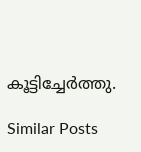കൂട്ടിച്ചേർത്തു.

Similar Posts